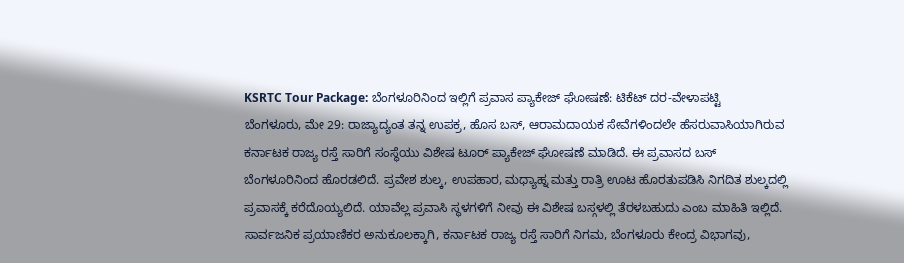KSRTC Tour Package: ಬೆಂಗಳೂರಿನಿಂದ ಇಲ್ಲಿಗೆ ಪ್ರವಾಸ ಪ್ಯಾಕೇಜ್ ಘೋಷಣೆ: ಟಿಕೆಟ್ ದರ-ವೇಳಾಪಟ್ಟಿ
ಬೆಂಗಳೂರು, ಮೇ 29: ರಾಜ್ಯಾದ್ಯಂತ ತನ್ನ ಉಪಕ್ರ, ಹೊಸ ಬಸ್, ಆರಾಮದಾಯಕ ಸೇವೆಗಳಿಂದಲೇ ಹೆಸರುವಾಸಿಯಾಗಿರುವ ಕರ್ನಾಟಕ ರಾಜ್ಯ ರಸ್ತೆ ಸಾರಿಗೆ ಸಂಸ್ಥೆಯು ವಿಶೇಷ ಟೂರ್ ಪ್ಯಾಕೇಜ್ ಘೋಷಣೆ ಮಾಡಿದೆ. ಈ ಪ್ರವಾಸದ ಬಸ್ ಬೆಂಗಳೂರಿನಿಂದ ಹೊರಡಲಿದೆ. ಪ್ರವೇಶ ಶುಲ್ಕ, ಉಪಹಾರ, ಮಧ್ಯಾಹ್ನ ಮತ್ತು ರಾತ್ರಿ ಊಟ ಹೊರತುಪಡಿಸಿ ನಿಗದಿತ ಶುಲ್ಕದಲ್ಲಿ ಪ್ರವಾಸಕ್ಕೆ ಕರೆದೊಯ್ಯಲಿದೆ. ಯಾವೆಲ್ಲ ಪ್ರವಾಸಿ ಸ್ಥಳಗಳಿಗೆ ನೀವು ಈ ವಿಶೇಷ ಬಸ್ಗಳಲ್ಲಿ ತೆರಳಬಹುದು ಎಂಬ ಮಾಹಿತಿ ಇಲ್ಲಿದೆ.
ಸಾರ್ವಜನಿಕ ಪ್ರಯಾಣಿಕರ ಅನುಕೂಲಕ್ಕಾಗಿ, ಕರ್ನಾಟಕ ರಾಜ್ಯ ರಸ್ತೆ ಸಾರಿಗೆ ನಿಗಮ, ಬೆಂಗಳೂರು ಕೇಂದ್ರ ವಿಭಾಗವು,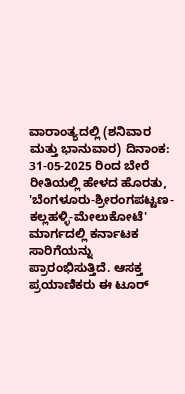ವಾರಾಂತ್ಯದಲ್ಲಿ (ಶನಿವಾರ ಮತ್ತು ಭಾನುವಾರ) ದಿನಾಂಕ: 31-05-2025 ರಿಂದ ಬೇರೆ ರೀತಿಯಲ್ಲಿ ಹೇಳದ ಹೊರತು, 'ಬೆಂಗಳೂರು-ಶ್ರೀರಂಗಪಟ್ಟಣ-ಕಲ್ಲಹಳ್ಳಿ-ಮೇಲುಕೋಟೆ' ಮಾರ್ಗದಲ್ಲಿ ಕರ್ನಾಟಕ ಸಾರಿಗೆಯನ್ನು ಪ್ರಾರಂಭಿಸುತ್ತಿದೆ. ಆಸಕ್ತ ಪ್ರಯಾಣಿಕರು ಈ ಟೂರ್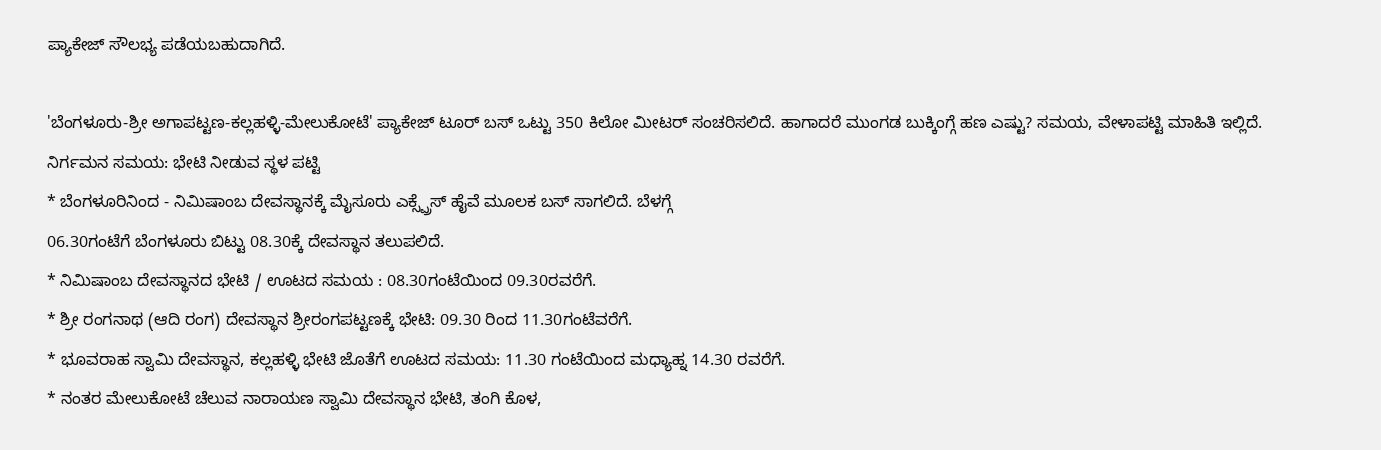ಪ್ಯಾಕೇಜ್ ಸೌಲಭ್ಯ ಪಡೆಯಬಹುದಾಗಿದೆ.

'ಬೆಂಗಳೂರು-ಶ್ರೀ ಅಗಾಪಟ್ಟಣ-ಕಲ್ಲಹಳ್ಳಿ-ಮೇಲುಕೋಟೆ' ಪ್ಯಾಕೇಜ್ ಟೂರ್ ಬಸ್ ಒಟ್ಟು 350 ಕಿಲೋ ಮೀಟರ್ ಸಂಚರಿಸಲಿದೆ. ಹಾಗಾದರೆ ಮುಂಗಡ ಬುಕ್ಕಿಂಗ್ಗೆ ಹಣ ಎಷ್ಟು? ಸಮಯ, ವೇಳಾಪಟ್ಟಿ ಮಾಹಿತಿ ಇಲ್ಲಿದೆ.
ನಿರ್ಗಮನ ಸಮಯ: ಭೇಟಿ ನೀಡುವ ಸ್ಥಳ ಪಟ್ಟಿ
* ಬೆಂಗಳೂರಿನಿಂದ - ನಿಮಿಷಾಂಬ ದೇವಸ್ಥಾನಕ್ಕೆ ಮೈಸೂರು ಎಕ್ಸ್ಪ್ರೆಸ್ ಹೈವೆ ಮೂಲಕ ಬಸ್ ಸಾಗಲಿದೆ. ಬೆಳಗ್ಗೆ
06.30ಗಂಟೆಗೆ ಬೆಂಗಳೂರು ಬಿಟ್ಟು 08.30ಕ್ಕೆ ದೇವಸ್ಥಾನ ತಲುಪಲಿದೆ.
* ನಿಮಿಷಾಂಬ ದೇವಸ್ಥಾನದ ಭೇಟಿ / ಊಟದ ಸಮಯ : 08.30ಗಂಟೆಯಿಂದ 09.30ರವರೆಗೆ.
* ಶ್ರೀ ರಂಗನಾಥ (ಆದಿ ರಂಗ) ದೇವಸ್ಥಾನ ಶ್ರೀರಂಗಪಟ್ಟಣಕ್ಕೆ ಭೇಟಿ: 09.30 ರಿಂದ 11.30ಗಂಟೆವರೆಗೆ.
* ಭೂವರಾಹ ಸ್ವಾಮಿ ದೇವಸ್ಥಾನ, ಕಲ್ಲಹಳ್ಳಿ ಭೇಟಿ ಜೊತೆಗೆ ಊಟದ ಸಮಯ: 11.30 ಗಂಟೆಯಿಂದ ಮಧ್ಯಾಹ್ನ 14.30 ರವರೆಗೆ.
* ನಂತರ ಮೇಲುಕೋಟೆ ಚೆಲುವ ನಾರಾಯಣ ಸ್ವಾಮಿ ದೇವಸ್ಥಾನ ಭೇಟಿ, ತಂಗಿ ಕೊಳ,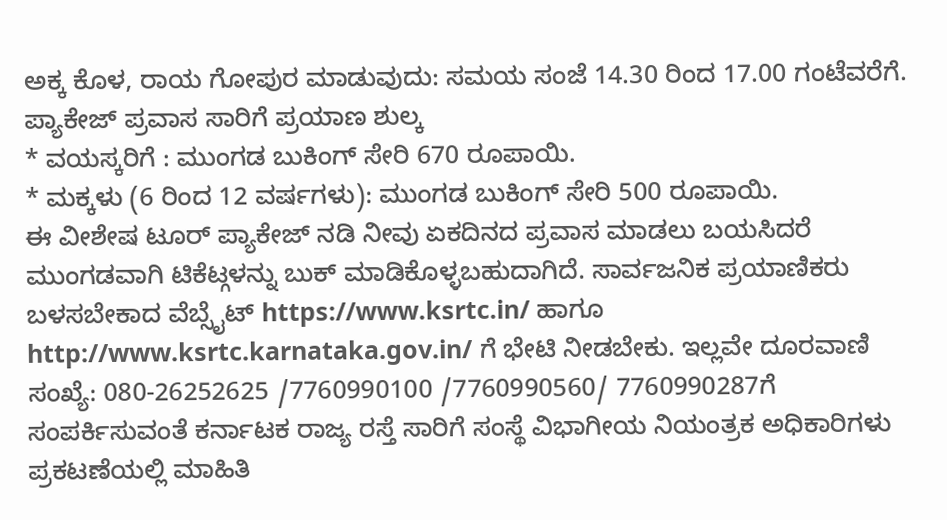ಅಕ್ಕ ಕೊಳ, ರಾಯ ಗೋಪುರ ಮಾಡುವುದು: ಸಮಯ ಸಂಜೆ 14.30 ರಿಂದ 17.00 ಗಂಟೆವರೆಗೆ.
ಪ್ಯಾಕೇಜ್ ಪ್ರವಾಸ ಸಾರಿಗೆ ಪ್ರಯಾಣ ಶುಲ್ಕ
* ವಯಸ್ಕರಿಗೆ : ಮುಂಗಡ ಬುಕಿಂಗ್ ಸೇರಿ 670 ರೂಪಾಯಿ.
* ಮಕ್ಕಳು (6 ರಿಂದ 12 ವರ್ಷಗಳು): ಮುಂಗಡ ಬುಕಿಂಗ್ ಸೇರಿ 500 ರೂಪಾಯಿ.
ಈ ವೀಶೇಷ ಟೂರ್ ಪ್ಯಾಕೇಜ್ ನಡಿ ನೀವು ಏಕದಿನದ ಪ್ರವಾಸ ಮಾಡಲು ಬಯಸಿದರೆ ಮುಂಗಡವಾಗಿ ಟಿಕೆಟ್ಗಳನ್ನು ಬುಕ್ ಮಾಡಿಕೊಳ್ಳಬಹುದಾಗಿದೆ. ಸಾರ್ವಜನಿಕ ಪ್ರಯಾಣಿಕರು ಬಳಸಬೇಕಾದ ವೆಬ್ಸೈಟ್ https://www.ksrtc.in/ ಹಾಗೂ http://www.ksrtc.karnataka.gov.in/ ಗೆ ಭೇಟಿ ನೀಡಬೇಕು. ಇಲ್ಲವೇ ದೂರವಾಣಿ ಸಂಖ್ಯೆ: 080-26252625 /7760990100 /7760990560/ 7760990287ಗೆ ಸಂಪರ್ಕಿಸುವಂತೆ ಕರ್ನಾಟಕ ರಾಜ್ಯ ರಸ್ತೆ ಸಾರಿಗೆ ಸಂಸ್ಥೆ ವಿಭಾಗೀಯ ನಿಯಂತ್ರಕ ಅಧಿಕಾರಿಗಳು ಪ್ರಕಟಣೆಯಲ್ಲಿ ಮಾಹಿತಿ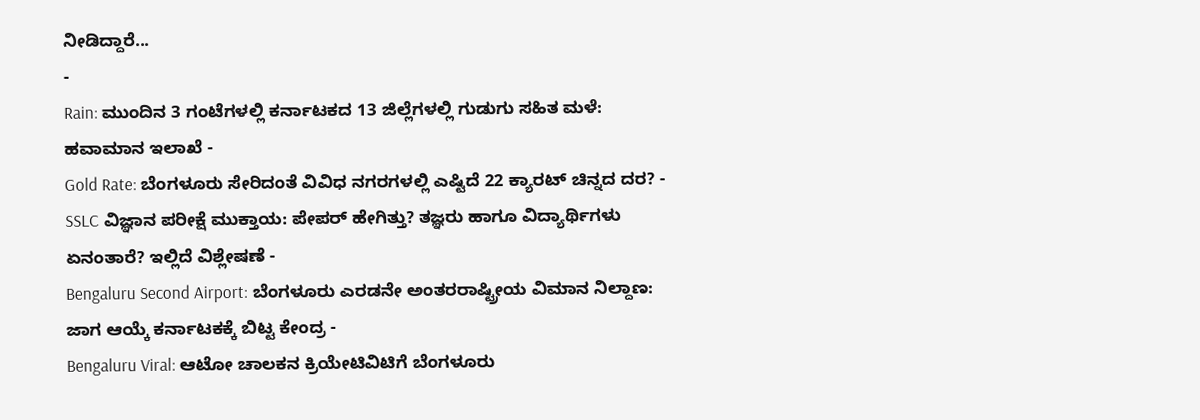ನೀಡಿದ್ದಾರೆ...
-
Rain: ಮುಂದಿನ 3 ಗಂಟೆಗಳಲ್ಲಿ ಕರ್ನಾಟಕದ 13 ಜಿಲ್ಲೆಗಳಲ್ಲಿ ಗುಡುಗು ಸಹಿತ ಮಳೆ: ಹವಾಮಾನ ಇಲಾಖೆ -
Gold Rate: ಬೆಂಗಳೂರು ಸೇರಿದಂತೆ ವಿವಿಧ ನಗರಗಳಲ್ಲಿ ಎಷ್ಟಿದೆ 22 ಕ್ಯಾರಟ್ ಚಿನ್ನದ ದರ? -
SSLC ವಿಜ್ಞಾನ ಪರೀಕ್ಷೆ ಮುಕ್ತಾಯ: ಪೇಪರ್ ಹೇಗಿತ್ತು? ತಜ್ಞರು ಹಾಗೂ ವಿದ್ಯಾರ್ಥಿಗಳು ಏನಂತಾರೆ? ಇಲ್ಲಿದೆ ವಿಶ್ಲೇಷಣೆ -
Bengaluru Second Airport: ಬೆಂಗಳೂರು ಎರಡನೇ ಅಂತರರಾಷ್ಟ್ರೀಯ ವಿಮಾನ ನಿಲ್ದಾಣ: ಜಾಗ ಆಯ್ಕೆ ಕರ್ನಾಟಕಕ್ಕೆ ಬಿಟ್ಟ ಕೇಂದ್ರ -
Bengaluru Viral: ಆಟೋ ಚಾಲಕನ ಕ್ರಿಯೇಟಿವಿಟಿಗೆ ಬೆಂಗಳೂರು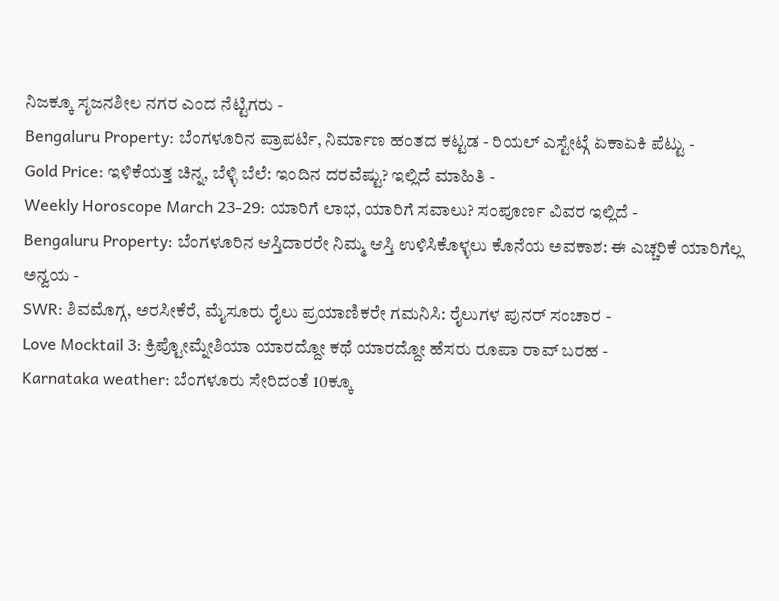ನಿಜಕ್ಕೂ ಸೃಜನಶೀಲ ನಗರ ಎಂದ ನೆಟ್ಟಿಗರು -
Bengaluru Property: ಬೆಂಗಳೂರಿನ ಪ್ರಾಪರ್ಟಿ, ನಿರ್ಮಾಣ ಹಂತದ ಕಟ್ಟಡ - ರಿಯಲ್ ಎಸ್ಟೇಟ್ಗೆ ಏಕಾಏಕಿ ಪೆಟ್ಟು -
Gold Price: ಇಳಿಕೆಯತ್ತ ಚಿನ್ನ, ಬೆಳ್ಳಿ ಬೆಲೆ: ಇಂದಿನ ದರವೆಷ್ಟು? ಇಲ್ಲಿದೆ ಮಾಹಿತಿ -
Weekly Horoscope March 23-29: ಯಾರಿಗೆ ಲಾಭ, ಯಾರಿಗೆ ಸವಾಲು? ಸಂಪೂರ್ಣ ವಿವರ ಇಲ್ಲಿದೆ -
Bengaluru Property: ಬೆಂಗಳೂರಿನ ಆಸ್ತಿದಾರರೇ ನಿಮ್ಮ ಆಸ್ತಿ ಉಳಿಸಿಕೊಳ್ಳಲು ಕೊನೆಯ ಅವಕಾಶ: ಈ ಎಚ್ಚರಿಕೆ ಯಾರಿಗೆಲ್ಲ ಅನ್ವಯ -
SWR: ಶಿವಮೊಗ್ಗ, ಅರಸೀಕೆರೆ, ಮೈಸೂರು ರೈಲು ಪ್ರಯಾಣಿಕರೇ ಗಮನಿಸಿ: ರೈಲುಗಳ ಪುನರ್ ಸಂಚಾರ -
Love Mocktail 3: ಕ್ರಿಪ್ಟೋಮ್ನೇಶಿಯಾ ಯಾರದ್ದೋ ಕಥೆ ಯಾರದ್ದೋ ಹೆಸರು ರೂಪಾ ರಾವ್ ಬರಹ -
Karnataka weather: ಬೆಂಗಳೂರು ಸೇರಿದಂತೆ 10ಕ್ಕೂ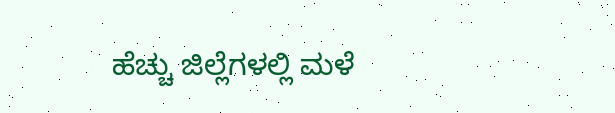ಹೆಚ್ಚು ಜಿಲ್ಲೆಗಳಲ್ಲಿ ಮಳೆ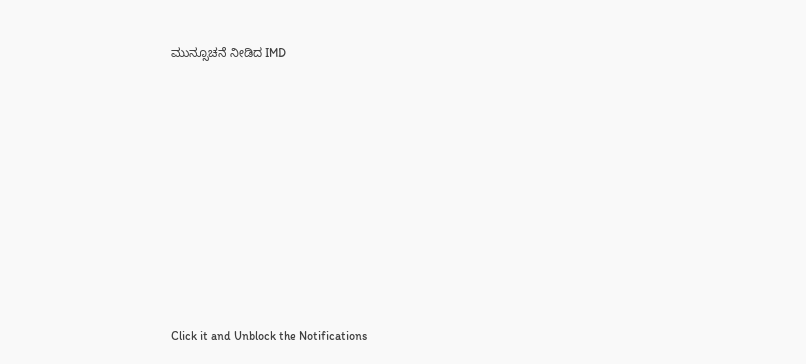ಮುನ್ಸೂಚನೆ ನೀಡಿದ IMD












Click it and Unblock the Notifications